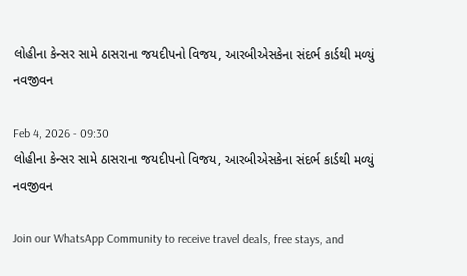લોહીના કેન્સર સામે ઠાસરાના જયદીપનો વિજય, આરબીએસકેના સંદર્ભ કાર્ડથી મળ્યું નવજીવન

Feb 4, 2026 - 09:30
લોહીના કેન્સર સામે ઠાસરાના જયદીપનો વિજય, આરબીએસકેના સંદર્ભ કાર્ડથી મળ્યું નવજીવન

Join our WhatsApp Community to receive travel deals, free stays, and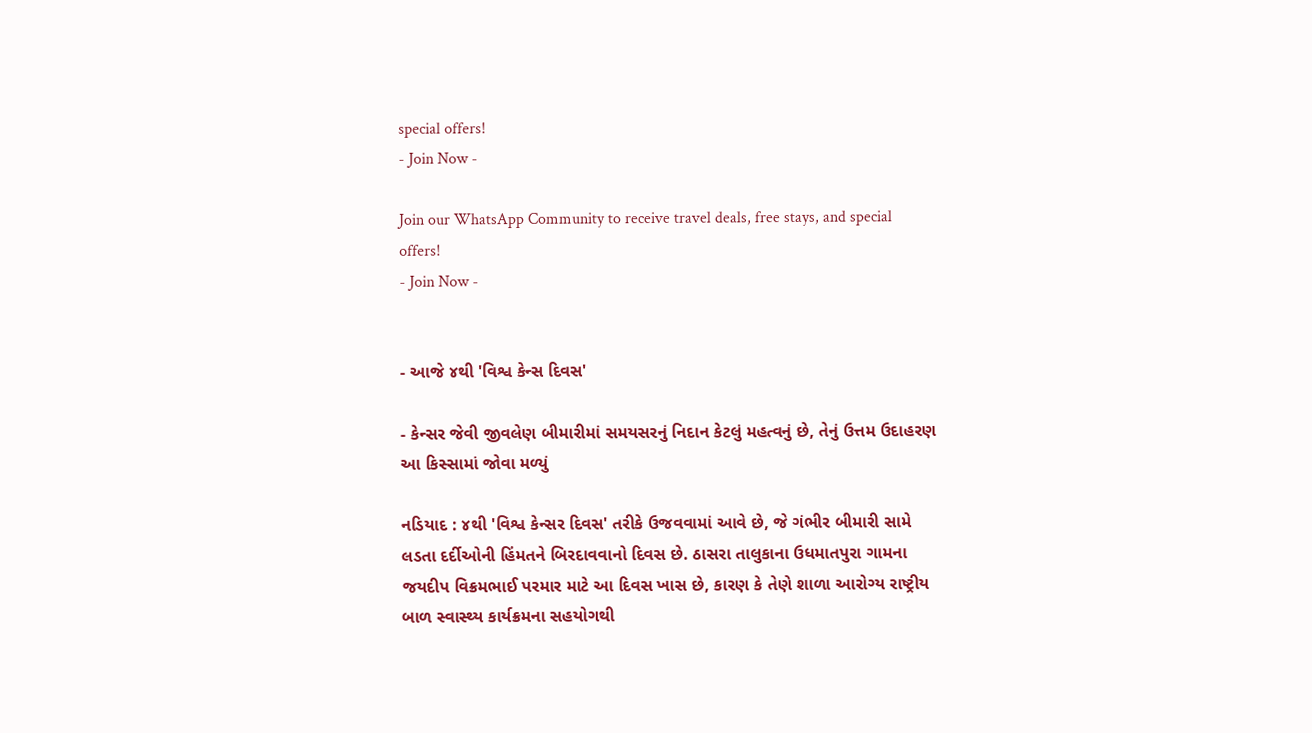special offers!
- Join Now -

Join our WhatsApp Community to receive travel deals, free stays, and special offers!
- Join Now -


- આજે ૪થી 'વિશ્વ કેન્સ દિવસ'

- કેન્સર જેવી જીવલેણ બીમારીમાં સમયસરનું નિદાન કેટલું મહત્વનું છે, તેનું ઉત્તમ ઉદાહરણ આ કિસ્સામાં જોવા મળ્યું

નડિયાદ : ૪થી 'વિશ્વ કેન્સર દિવસ' તરીકે ઉજવવામાં આવે છે, જે ગંભીર બીમારી સામે લડતા દર્દીઓની હિંમતને બિરદાવવાનો દિવસ છે. ઠાસરા તાલુકાના ઉધમાતપુરા ગામના જયદીપ વિક્રમભાઈ પરમાર માટે આ દિવસ ખાસ છે, કારણ કે તેણે શાળા આરોગ્ય રાષ્ટ્રીય બાળ સ્વાસ્થ્ય કાર્યક્રમના સહયોગથી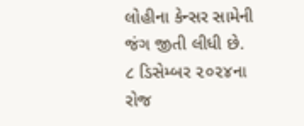લોહીના કેન્સર સામેની જંગ જીતી લીધી છે. ૮ ડિસેમ્બર ૨૦૨૪ના રોજ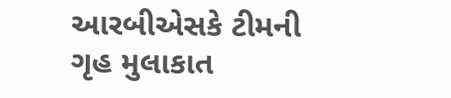આરબીએસકે ટીમની ગૃહ મુલાકાત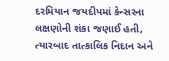દરમિયાન જયદીપમાં કેન્સરના લક્ષણોની શંકા જણાઈ હતી, ત્યારબાદ તાત્કાલિક નિદાન અને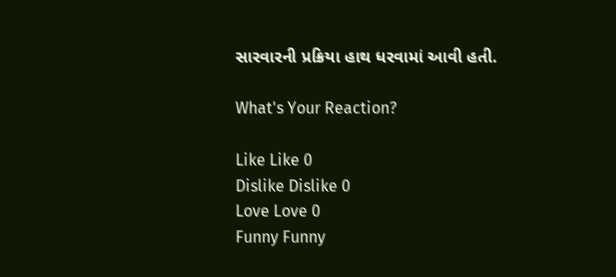સારવારની પ્રક્રિયા હાથ ધરવામાં આવી હતી.

What's Your Reaction?

Like Like 0
Dislike Dislike 0
Love Love 0
Funny Funny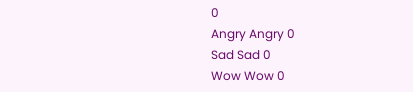0
Angry Angry 0
Sad Sad 0
Wow Wow 0